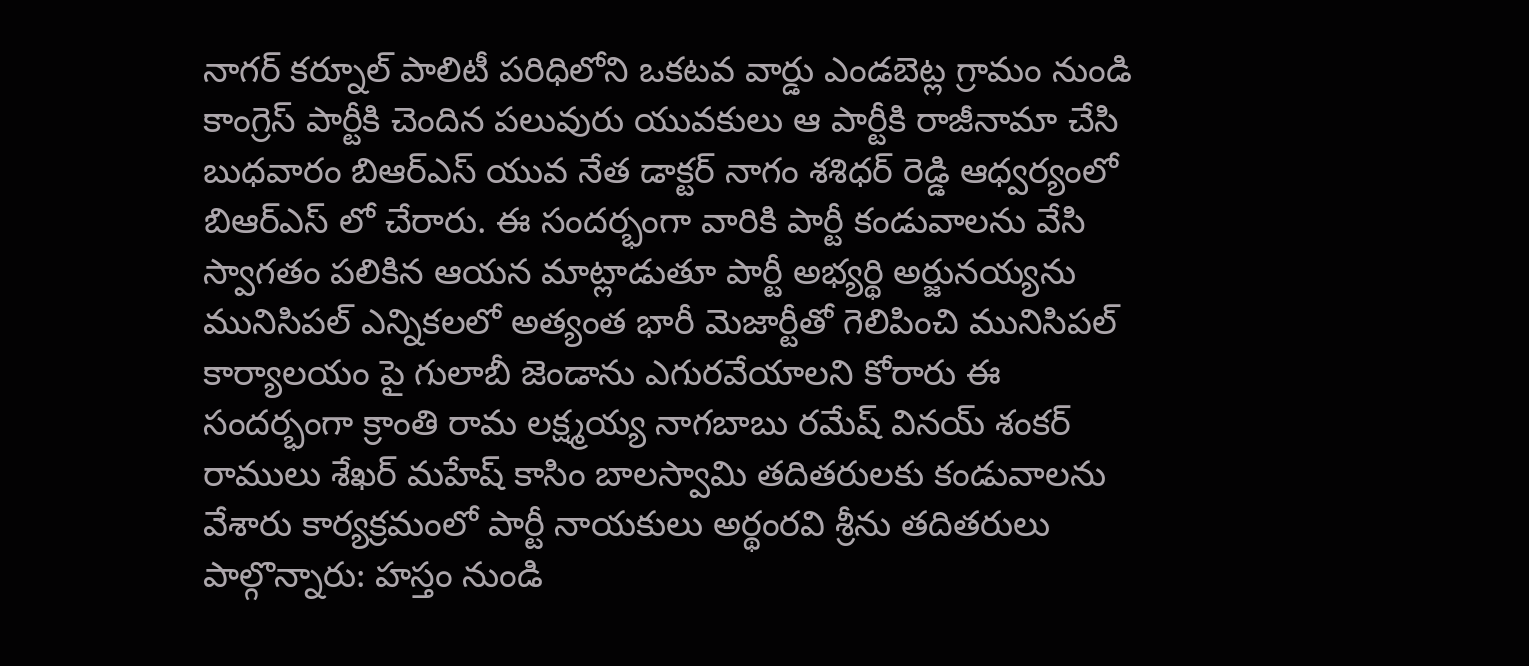నాగర్ కర్నూల్ పాలిటీ పరిధిలోని ఒకటవ వార్డు ఎండబెట్ల గ్రామం నుండి కాంగ్రెస్ పార్టీకి చెందిన పలువురు యువకులు ఆ పార్టీకి రాజీనామా చేసి బుధవారం బిఆర్ఎస్ యువ నేత డాక్టర్ నాగం శశిధర్ రెడ్డి ఆధ్వర్యంలో బిఆర్ఎస్ లో చేరారు. ఈ సందర్భంగా వారికి పార్టీ కండువాలను వేసి స్వాగతం పలికిన ఆయన మాట్లాడుతూ పార్టీ అభ్యర్థి అర్జునయ్యను మునిసిపల్ ఎన్నికలలో అత్యంత భారీ మెజార్టీతో గెలిపించి మునిసిపల్ కార్యాలయం పై గులాబీ జెండాను ఎగురవేయాలని కోరారు ఈ సందర్భంగా క్రాంతి రామ లక్ష్మయ్య నాగబాబు రమేష్ వినయ్ శంకర్ రాములు శేఖర్ మహేష్ కాసిం బాలస్వామి తదితరులకు కండువాలను వేశారు కార్యక్రమంలో పార్టీ నాయకులు అర్థంరవి శ్రీను తదితరులు పాల్గొన్నారు: హస్తం నుండి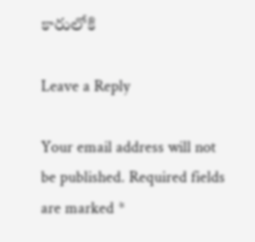కారులోకి

Leave a Reply

Your email address will not be published. Required fields are marked *